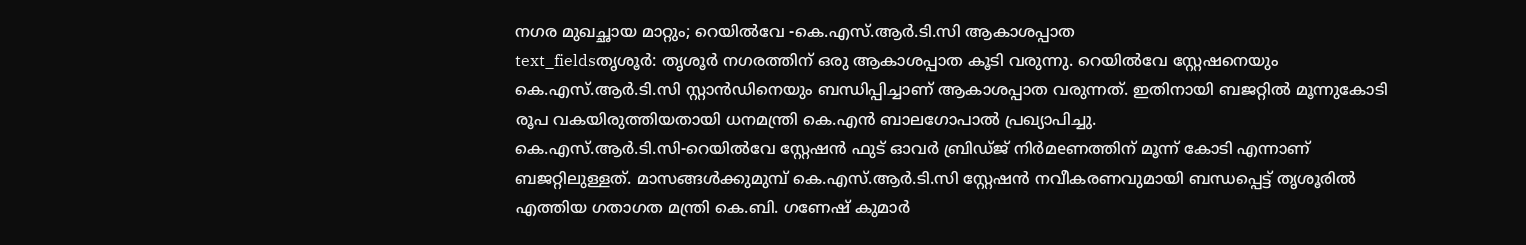നഗര മുഖച്ഛായ മാറ്റും; റെയിൽവേ -കെ.എസ്.ആർ.ടി.സി ആകാശപ്പാത
text_fieldsതൃശൂർ: തൃശൂർ നഗരത്തിന് ഒരു ആകാശപ്പാത കൂടി വരുന്നു. റെയിൽവേ സ്റ്റേഷനെയും കെ.എസ്.ആർ.ടി.സി സ്റ്റാൻഡിനെയും ബന്ധിപ്പിച്ചാണ് ആകാശപ്പാത വരുന്നത്. ഇതിനായി ബജറ്റിൽ മൂന്നുകോടി രൂപ വകയിരുത്തിയതായി ധനമന്ത്രി കെ.എൻ ബാലഗോപാൽ പ്രഖ്യാപിച്ചു.
കെ.എസ്.ആർ.ടി.സി-റെയിൽവേ സ്റ്റേഷൻ ഫുട് ഓവർ ബ്രിഡ്ജ് നിർമeണത്തിന് മൂന്ന് കോടി എന്നാണ് ബജറ്റിലുള്ളത്. മാസങ്ങൾക്കുമുമ്പ് കെ.എസ്.ആർ.ടി.സി സ്റ്റേഷൻ നവീകരണവുമായി ബന്ധപ്പെട്ട് തൃശൂരിൽ എത്തിയ ഗതാഗത മന്ത്രി കെ.ബി. ഗണേഷ് കുമാർ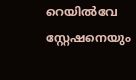റെയിൽവേ സ്റ്റേഷനെയും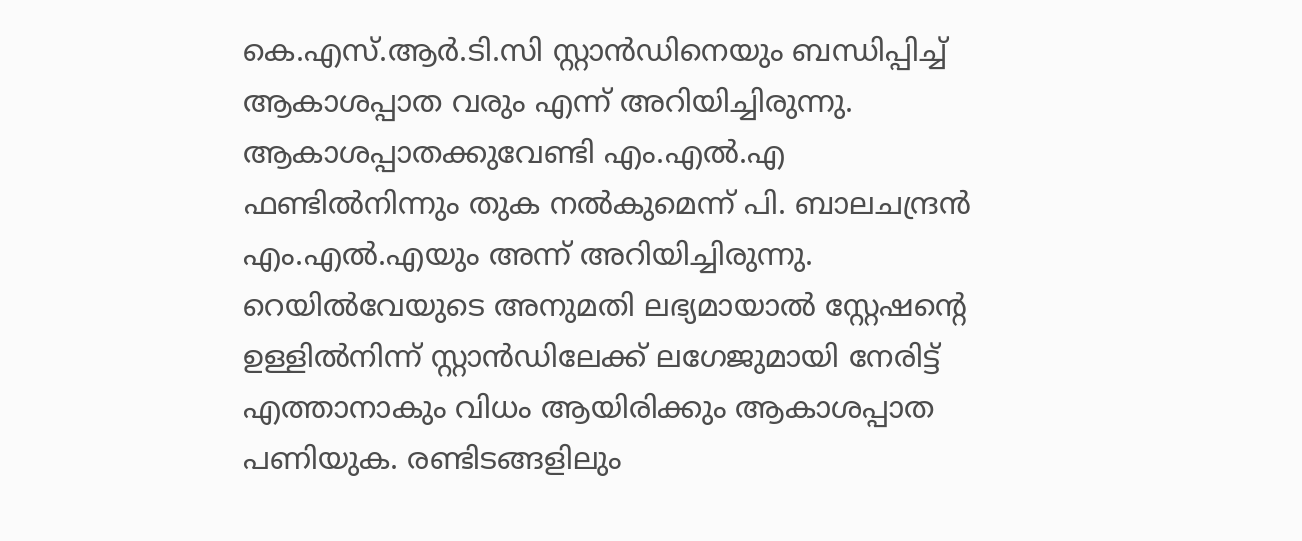കെ.എസ്.ആർ.ടി.സി സ്റ്റാൻഡിനെയും ബന്ധിപ്പിച്ച് ആകാശപ്പാത വരും എന്ന് അറിയിച്ചിരുന്നു.
ആകാശപ്പാതക്കുവേണ്ടി എം.എൽ.എ ഫണ്ടിൽനിന്നും തുക നൽകുമെന്ന് പി. ബാലചന്ദ്രൻ എം.എൽ.എയും അന്ന് അറിയിച്ചിരുന്നു. റെയിൽവേയുടെ അനുമതി ലഭ്യമായാൽ സ്റ്റേഷന്റെ ഉള്ളിൽനിന്ന് സ്റ്റാൻഡിലേക്ക് ലഗേജുമായി നേരിട്ട് എത്താനാകും വിധം ആയിരിക്കും ആകാശപ്പാത പണിയുക. രണ്ടിടങ്ങളിലും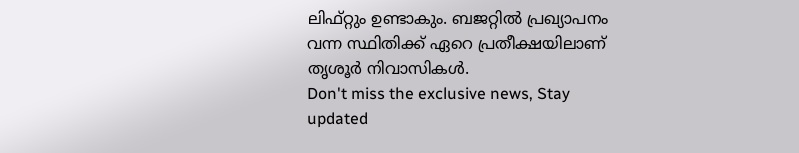ലിഫ്റ്റും ഉണ്ടാകും. ബജറ്റിൽ പ്രഖ്യാപനം വന്ന സ്ഥിതിക്ക് ഏറെ പ്രതീക്ഷയിലാണ് തൃശൂർ നിവാസികൾ.
Don't miss the exclusive news, Stay updated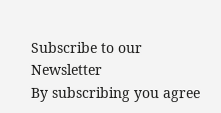Subscribe to our Newsletter
By subscribing you agree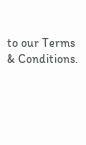to our Terms & Conditions.